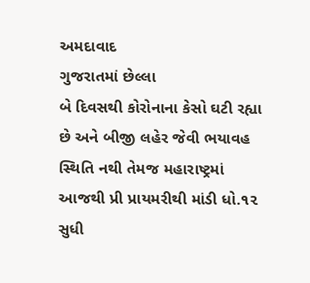અમદાવાદ
ગુજરાતમાં છેલ્લા
બે દિવસથી કોરોનાના કેસો ઘટી રહ્યા છે અને બીજી લહેર જેવી ભયાવહ સ્થિતિ નથી તેમજ મહારાષ્ટ્રમાં
આજથી પ્રી પ્રાયમરીથી માંડી ધો.૧૨ સુધી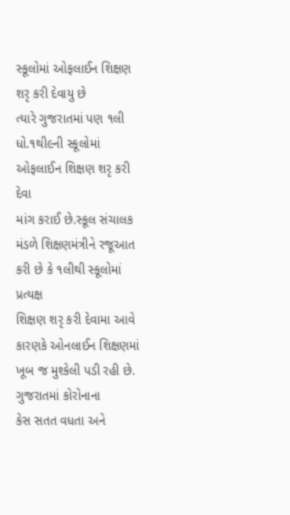સ્કૂલોમાં ઓફલાઈન શિક્ષણ શરૃ કરી દેવાયુ છે
ત્યારે ગુજરાતમાં પણ ૧લી ધો.૧થી૯ની સ્કૂલોમાં ઓફલાઈન શિક્ષણ શરૃ કરી દેવા
માંગ કરાઈ છે.સ્કૂલ સંચાલક મંડળે શિક્ષણમંત્રીને રજૂઆત કરી છે કે ૧લીથી સ્કૂલોમાં પ્રત્યક્ષ
શિક્ષણ શરૃ કરી દેવામા આવે કારણકે ઓનલાઈન શિક્ષણમાં ખૂબ જ મુશ્કેલી પડી રહી છે.
ગુજરાતમાં કોરોનાના
કેસ સતત વધતા અને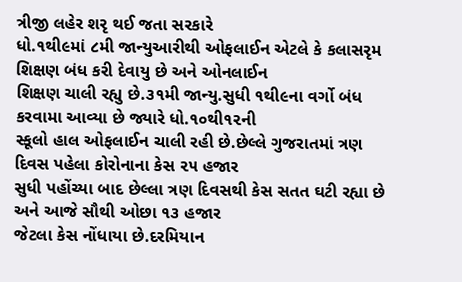ત્રીજી લહેર શરૃ થઈ જતા સરકારે
ધો.૧થી૯માં ૮મી જાન્યુઆરીથી ઓફલાઈન એટલે કે કલાસરૃમ શિક્ષણ બંધ કરી દેવાયુ છે અને ઓનલાઈન
શિક્ષણ ચાલી રહ્યુ છે.૩૧મી જાન્યુ.સુધી ૧થી૯ના વર્ગો બંધ કરવામા આવ્યા છે જ્યારે ધો.૧૦થી૧૨ની
સ્કૂલો હાલ ઓફલાઈન ચાલી રહી છે.છેલ્લે ગુજરાતમાં ત્રણ દિવસ પહેલા કોરોનાના કેસ ૨૫ હજાર
સુધી પહોંચ્યા બાદ છેલ્લા ત્રણ દિવસથી કેસ સતત ઘટી રહ્યા છે અને આજે સૌથી ઓછા ૧૩ હજાર
જેટલા કેસ નોંધાયા છે.દરમિયાન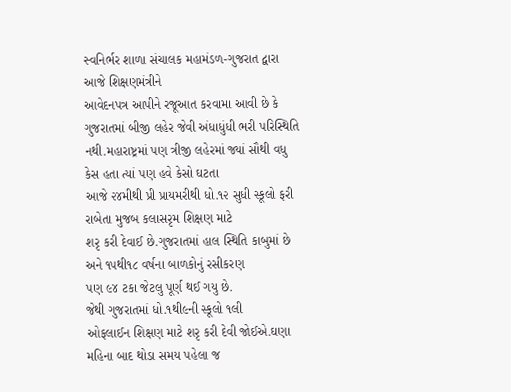સ્વનિર્ભર શાળા સંચાલક મહામંડળ-ગુજરાત દ્વારા આજે શિક્ષણમંત્રીને
આવેદનપત્ર આપીને રજૂઆત કરવામા આવી છે કે ગુજરાતમાં બીજી લહેર જેવી અંધાધુંધી ભરી પરિસ્થિતિ
નથી.મહારાષ્ટ્રમાં પણ ત્રીજી લહેરમાં જ્યાં સૌથી વધુ કેસ હતા ત્યાં પણ હવે કેસો ઘટતા
આજે ૨૪મીથી પ્રી પ્રાયમરીથી ધો.૧૨ સુધી સ્કૂલો ફરી રાબેતા મુજબ કલાસરૃમ શિક્ષણ માટે
શરૃ કરી દેવાઈ છે.ગુજરાતમાં હાલ સ્થિતિ કાબુમાં છે અને ૧૫થી૧૮ વર્ષના બાળકોનું રસીકરણ
પણ ૯૪ ટકા જેટલુ પૂર્ણ થઈ ગયુ છે.
જેથી ગુજરાતમાં ધો.૧થી૯ની સ્કૂલો ૧લી
ઓફલાઈન શિક્ષણ માટે શરૃ કરી દેવી જોઈએ.ઘણા મહિના બાદ થોડા સમય પહેલા જ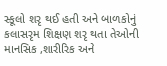સ્કૂલો શરૃ થઈ હતી અને બાળકોનું કલાસરૃમ શિક્ષણ શરૃ થતા તેઓની માનસિક ,શારીરિક અને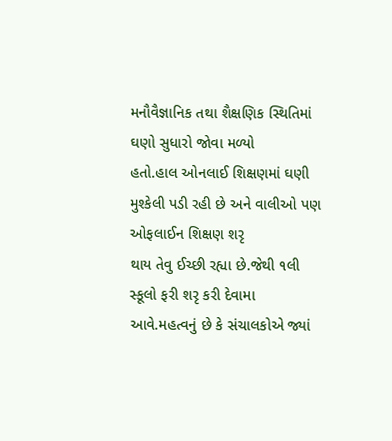મનૌવૈજ્ઞાનિક તથા શૈક્ષણિક સ્થિતિમાં ઘણો સુધારો જોવા મળ્યો
હતો.હાલ ઓનલાઈ શિક્ષણમાં ઘણી મુશ્કેલી પડી રહી છે અને વાલીઓ પણ ઓફલાઈન શિક્ષણ શરૃ
થાય તેવુ ઈચ્છી રહ્યા છે.જેથી ૧લી સ્કૂલો ફરી શરૃ કરી દેવામા
આવે.મહત્વનું છે કે સંચાલકોએ જ્યાં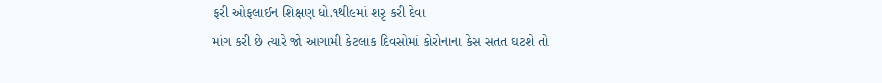ફરી ઓફલાઈન શિક્ષણ ધો.૧થી૯માં શરૃ કરી દેવા
માંગ કરી છે ત્યારે જો આગામી કેટલાક દિવસોમાં કોરોનાના કેસ સતત ઘટશે તો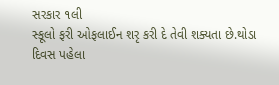સરકાર ૧લી
સ્કૂલો ફરી ઓફલાઈન શરૃ કરી દે તેવી શક્યતા છે.થોડા દિવસ પહેલા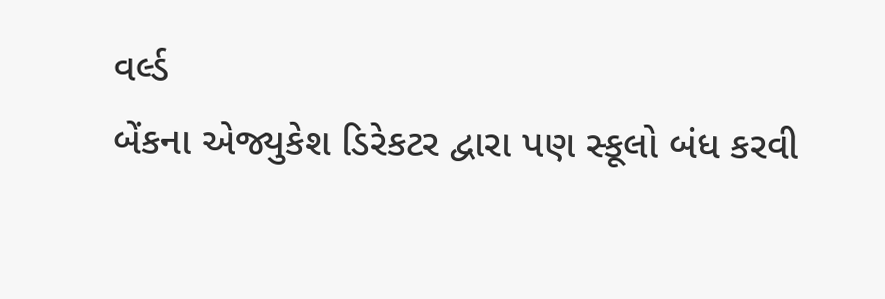વર્લ્ડ
બેંકના એજ્યુકેશ ડિરેકટર દ્વારા પણ સ્કૂલો બંધ કરવી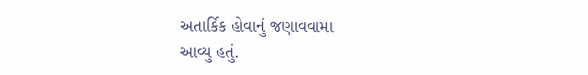અતાર્કિક હોવાનું જણાવવામા
આવ્યુ હતું.